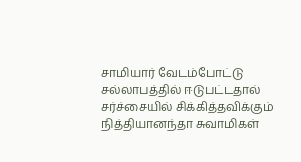சாமியார் வேடம்போட்டு சல்லாபத்தில் ஈடுபட்டதால் சர்ச்சையில் சிக்கித்தவிக்கும் நித்தியானந்தா சுவாமிகள்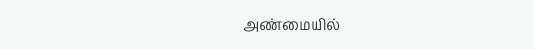அண்மையில்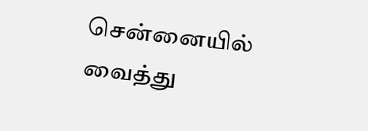சென்னையில் வைத்து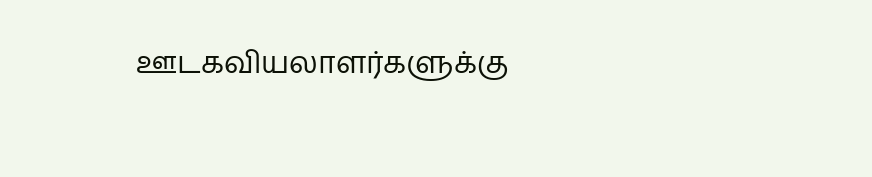ஊடகவியலாளர்களுக்கு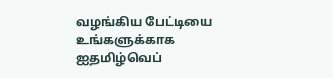வழங்கிய பேட்டியை உங்களுக்காக ஐதமிழ்வெப்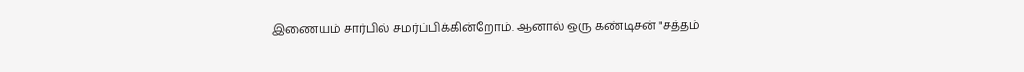இணையம் சார்பில் சமர்ப்பிக்கின்றோம். ஆனால் ஒரு கண்டிசன் "சத்தம்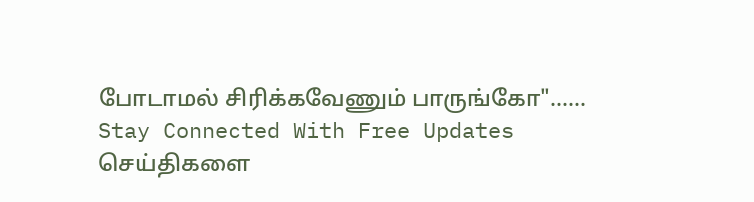போடாமல் சிரிக்கவேணும் பாருங்கோ"......
Stay Connected With Free Updates
செய்திகளை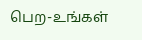பெற-உங்கள்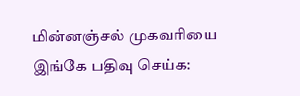மின்னஞ்சல் முகவரியை இங்கே பதிவு செய்க: